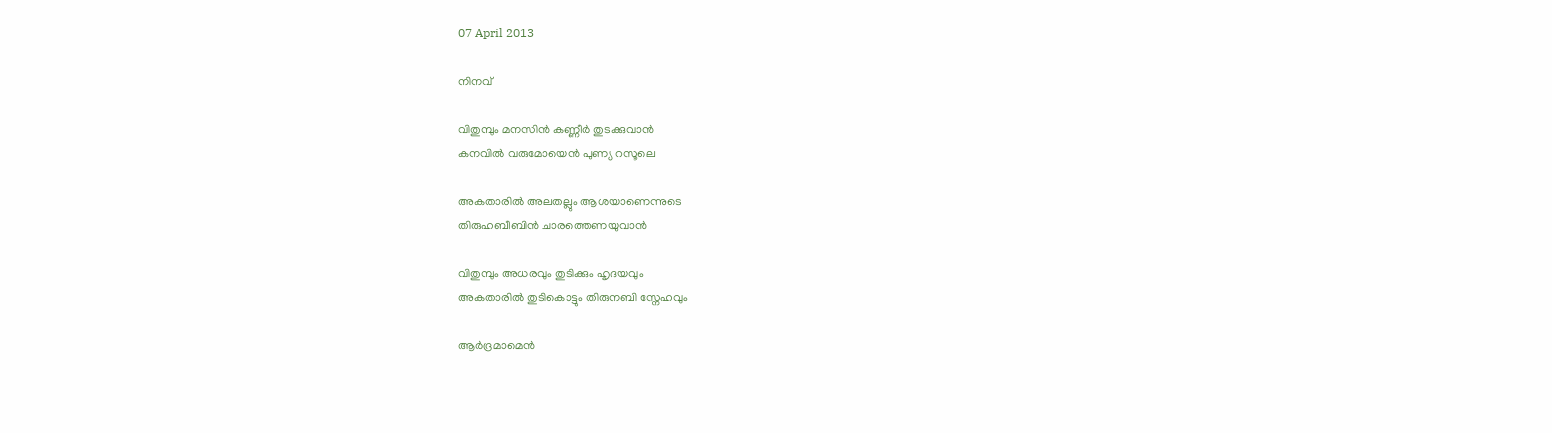07 April 2013

നിനവ്

വിതുമ്പും മനസിൻ കണ്ണീർ തുടക്കുവാൻ
കനവിൽ വരുമോയെൻ പുണ്യ റസൂലെ

അകതാരിൽ അലതല്ലും ആശയാണെന്നുടെ
തിരുഹബീബിൻ ചാരത്തെണയുവാൻ

വിതുമ്പും അധരവും തുടിക്കും ഹൃദയവും
അകതാരിൽ തുടികൊട്ടും തിരുനബി സ്നേഹവും

ആർദ്രമാമെൻ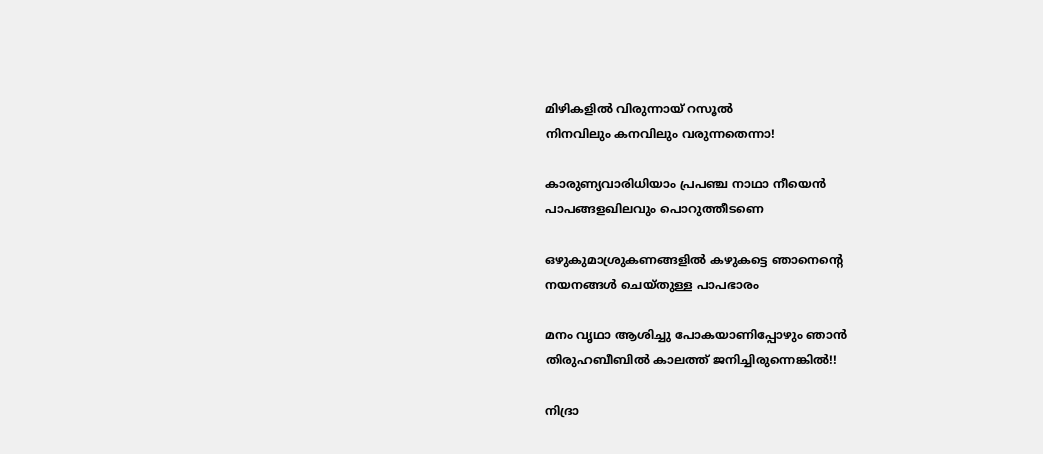മിഴികളിൽ വിരുന്നായ് റസൂൽ
നിനവിലും കനവിലും വരുന്നതെന്നാ!

കാരുണ്യവാരിധിയാം പ്രപഞ്ച നാഥാ നീയെന്‍
പാപങ്ങളഖിലവും പൊറുത്തീടണെ

ഒഴുകുമാശ്രുകണങ്ങളിൽ കഴുകട്ടെ ഞാനെന്റെ
നയനങ്ങൾ ചെയ്തുള്ള പാപഭാരം

മനം വൃഥാ ആശിച്ചു പോകയാണിപ്പോഴും ഞാൻ
തിരുഹബീബിൽ കാലത്ത് ജനിച്ചിരുന്നെങ്കിൽ!!

നിദ്രാ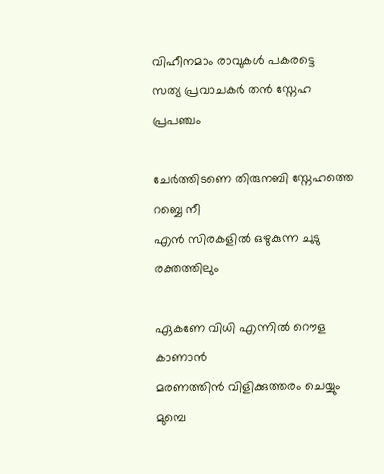വിഹീനമാം രാവുകൾ പകരട്ടെ
സത്യ പ്രവാചകർ തന്‍ സ്നേഹ പ്രപഞ്ചം

ചേർത്തിടണെ തിരുനബി സ്നേഹത്തെ റബ്ബെ നീ
എന്‍ സിരകളിൽ ഒഴുകുന്ന ചുടു രക്തത്തിലും

ഏകണേ വിധി എന്നിൽ റൌള കാണാന്‍
മരണത്തിൻ വിളിക്കുത്തരം ചെയ്യും മുമ്പെ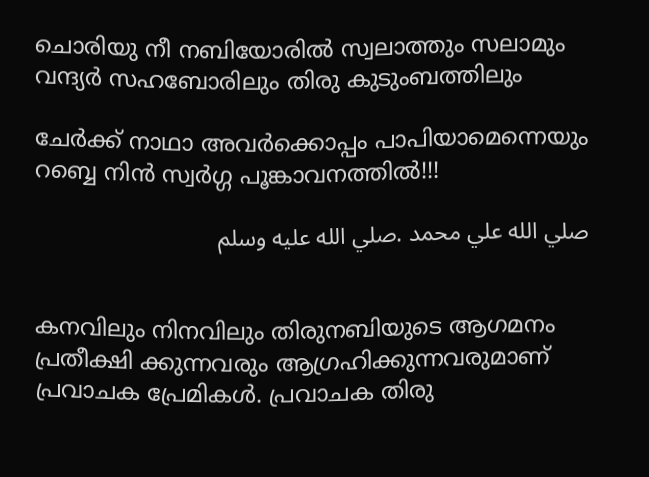ചൊരിയു നീ നബിയോരിൽ സ്വലാത്തും സലാമും
വന്ദ്യർ സഹബോരിലും തിരു കുടുംബത്തിലും

ചേർക്ക് നാഥാ അവർക്കൊപ്പം പാപിയാമെന്നെയും
റബ്ബെ നിൻ സ്വർഗ്ഗ പൂങ്കാവനത്തിൽ!!!

صلي الله علي محمد .صلي الله عليه وسلم


കനവിലും നിനവിലും തിരുനബിയുടെ ആഗമനം പ്രതീക്ഷി ക്കുന്നവരും ആഗ്രഹിക്കുന്നവരുമാണ് പ്രവാചക പ്രേമികൾ. പ്രവാചക തിരു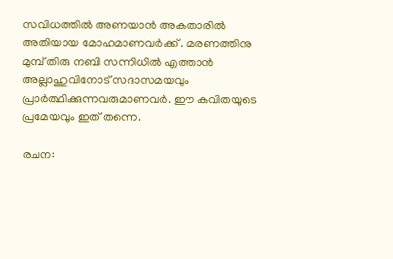സവിധത്തിൽ അണയാൻ അകതാരിൽ അതിയായ മോഹമാണവര്‍ക്ക് . മരണത്തിനു മുമ്പ് തിരു നബി സന്നിധിൽ എത്താന്‍ അല്ലാഹുവിനോട് സദാസമയവും പ്രാർത്ഥിക്കുന്നവരുമാണവർ. ഈ കവിതയുടെ പ്രമേയവും ഇത് തന്നെ.

രചന: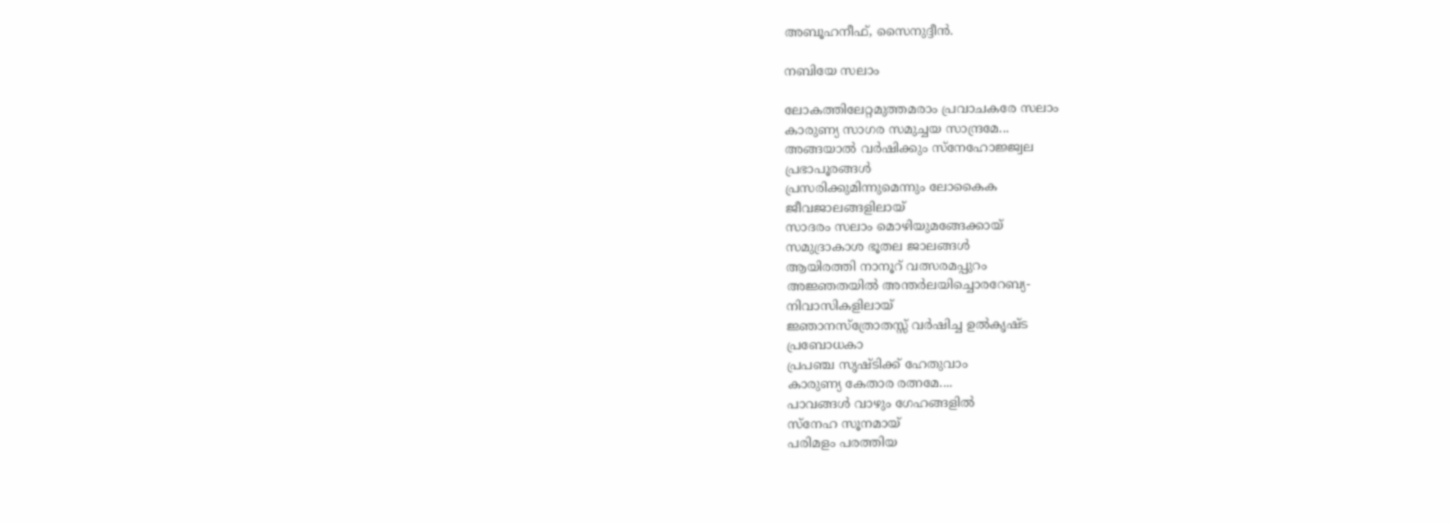അബൂഹനീഫ്, സൈനുദ്ദീൻ.

നബിയേ സലാം

ലോകത്തിലേറ്റമുത്തമരാം പ്രവാചകരേ സലാം
കാരുണ്യ സാഗര സമുച്ചയ സാന്ദ്രമേ...
അങ്ങയാല്‍ വര്‍ഷിക്കും സ്നേഹോജ്ജ്വല
പ്രഭാപൂരങ്ങള്‍
പ്രസരിക്കുമിന്നുമെന്നും ലോകൈക
ജീവജാലങ്ങളിലായ്‌
സാദരം സലാം മൊഴിയുമങ്ങേക്കായ്
സമുദ്രാകാശ ഭൂതല ജാലങ്ങള്‍
ആയിരത്തി നാനൂറ് വത്സരമപ്പുറം
അജ്ഞതയില്‍ അന്തര്‍ലയിച്ചൊരറേബ്യ-
നിവാസികളിലായ്‌
ജ്ഞാനസ്ത്രോതസ്സ് വര്‍ഷിച്ച ഉല്‍കൃഷ്ട
പ്രബോധകാ
പ്രപഞ്ച സൃഷ്ടിക്ക് ഹേതുവാം
കാരുണ്യ കേതാര രത്നമേ....
പാവങ്ങള്‍ വാഴും ഗേഹങ്ങളില്‍
സ്നേഹ സൂനമായ്‌
പരിമളം പരത്തിയ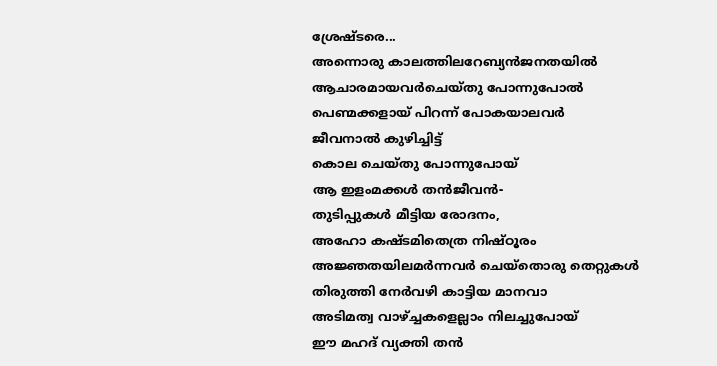ശ്രേഷ്ടരെ...
അന്നൊരു കാലത്തിലറേബ്യന്‍ജനതയില്‍
ആചാരമായവര്‍ചെയ്തു പോന്നുപോല്‍
പെണ്മക്കളായ് പിറന്ന് പോകയാലവര്‍
ജീവനാല്‍ കുഴിച്ചിട്ട്
കൊല ചെയ്തു പോന്നുപോയ്‌
ആ ഇളംമക്കള്‍ തന്‍ജീവന്‍-
തുടിപ്പുകള്‍ മീട്ടിയ രോദനം,
അഹോ കഷ്ടമിതെത്ര നിഷ്ഠൂരം
അജ്ഞതയിലമര്‍ന്നവര്‍ ചെയ്തൊരു തെറ്റുകള്‍
തിരുത്തി നേര്‍വഴി കാട്ടിയ മാനവാ
അടിമത്വ വാഴ്ച്ചകളെല്ലാം നിലച്ചുപോയ്‌
ഈ മഹദ്‌ വ്യക്തി തന്‍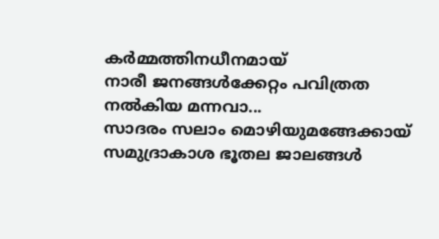കര്‍മ്മത്തിനധീനമായ്‌
നാരീ ജനങ്ങള്‍ക്കേറ്റം പവിത്രത നല്‍കിയ മന്നവാ...
സാദരം സലാം മൊഴിയുമങ്ങേക്കായ്
സമുദ്രാകാശ ഭൂതല ജാലങ്ങള്‍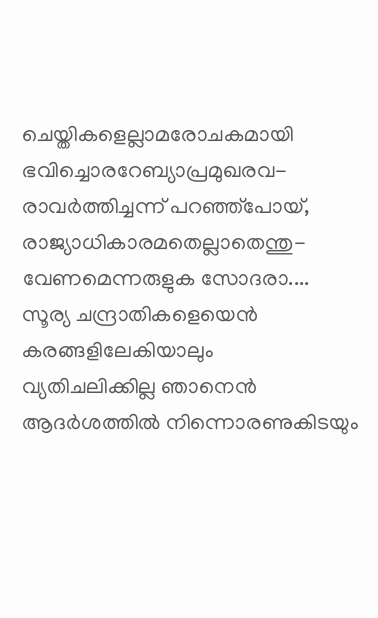ചെയ്തികളെല്ലാമരോചകമായി
ഭവിച്ചൊരറേബ്യാപ്രമുഖരവ-
രാവര്‍ത്തിച്ചന്ന് പറഞ്ഞ്‌പോയ്‌,
രാജ്യാധികാരമതെല്ലാതെന്തു-
വേണമെന്നരുളുക സോദരാ....
സൂര്യ ചന്ദ്രാതികളെയെന്‍
കരങ്ങളിലേകിയാലും
വ്യതിചലിക്കില്ല ഞാനെന്‍‌
ആദര്‍ശത്തില്‍ നിന്നൊരണുകിടയും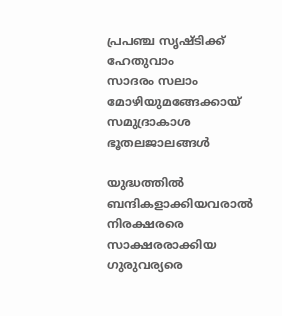പ്രപഞ്ച സൃഷ്ടിക്ക് ഹേതുവാം
സാദരം സലാം മോഴിയുമങ്ങേക്കായ്
സമുദ്രാകാശ ഭൂതലജാലങ്ങള്‍

യുദ്ധത്തില്‍ ബന്ദികളാക്കിയവരാല്‍
നിരക്ഷരരെ സാക്ഷരരാക്കിയ ഗുരുവര്യരെ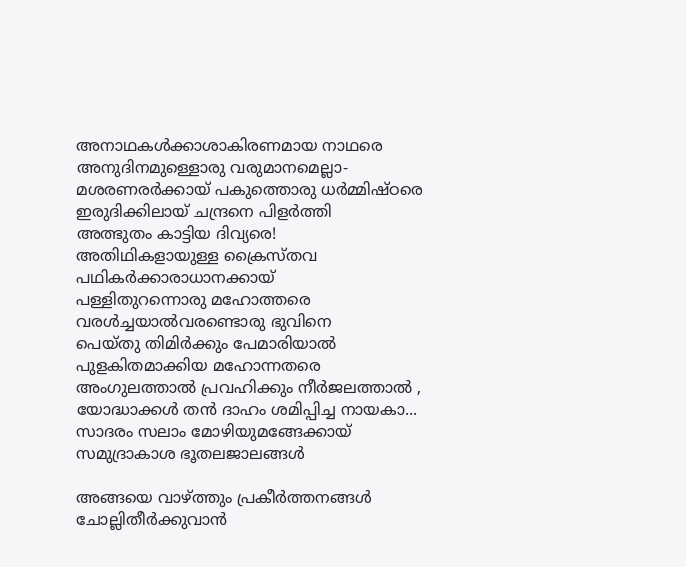അനാഥകള്‍ക്കാശാകിരണമായ നാഥരെ
അനുദിനമുള്ളൊരു വരുമാനമെല്ലാ-
മശരണരര്‍ക്കായ് പകുത്തൊരു ധര്‍മ്മിഷ്ഠരെ
ഇരുദിക്കിലായ്‌ ചന്ദ്രനെ പിളര്‍ത്തി
അത്ഭുതം കാട്ടിയ ദിവ്യരെ!
അതിഥികളായുള്ള ക്രൈസ്തവ
പഥികര്‍ക്കാരാധാനക്കായ്‌
പള്ളിതുറന്നൊരു മഹോത്തരെ
വരള്‍ച്ചയാല്‍വരണ്ടൊരു ഭുവിനെ
പെയ്തു തിമിര്‍ക്കും പേമാരിയാല്‍
പുളകിതമാക്കിയ മഹോന്നതരെ
അംഗുലത്താല്‍ പ്രവഹിക്കും നീര്‍ജലത്താല്‍ ,
യോദ്ധാക്കള്‍ തന്‍ ദാഹം ശമിപ്പിച്ച നായകാ...
സാദരം സലാം മോഴിയുമങ്ങേക്കായ്
സമുദ്രാകാശ ഭൂതലജാലങ്ങള്‍

അങ്ങയെ വാഴ്ത്തും പ്രകീര്‍ത്തനങ്ങള്‍
ചോല്ലിതീര്‍ക്കുവാന്‍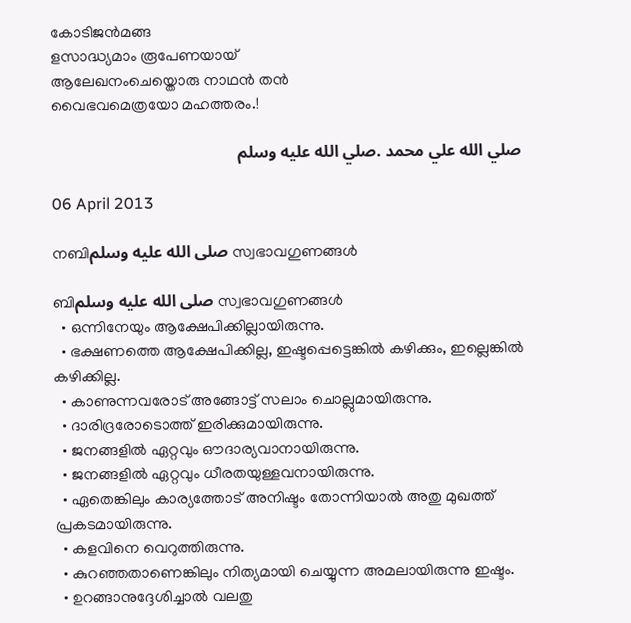കോടിജന്‍മങ്ങ
ളസാദ്ധ്യമാം രൂപേണയായ്
ആലേഖനംചെയ്തൊരു നാഥന്‍ തന്‍
വൈഭവമെത്രയോ മഹത്തരം.!

صلي الله علي محمد .صلي الله عليه وسلم

06 April 2013

നബിصلى الله عليه وسلم സ്വഭാവഗുണങ്ങള്‍

ബിصلى الله عليه وسلم സ്വഭാവഗുണങ്ങള്‍
  • ഒന്നിനേയും ആക്ഷേപിക്കില്ലായിരുന്നു.
  • ഭക്ഷണത്തെ ആക്ഷേപിക്കില്ല, ഇഷ്ടപ്പെട്ടെങ്കില്‍ കഴിക്കും, ഇല്ലെങ്കില്‍ കഴിക്കില്ല.
  • കാണുന്നവരോട് അങ്ങോട്ട്‌ സലാം ചൊല്ലുമായിരുന്നു.
  • ദാരിദ്രരോടൊത്ത് ഇരിക്കുമായിരുന്നു.
  • ജനങ്ങളില്‍ ഏറ്റവും ഔദാര്യവാനായിരുന്നു.
  • ജനങ്ങളില്‍ ഏറ്റവും ധീരതയുള്ളവനായിരുന്നു.
  • ഏതെങ്കിലും കാര്യത്തോട് അനിഷ്ടം തോന്നിയാല്‍ അതു മുഖത്ത്‌ പ്രകടമായിരുന്നു.
  • കളവിനെ വെറുത്തിരുന്നു.
  • കുറഞ്ഞതാണെങ്കിലും നിത്യമായി ചെയ്യുന്ന അമലായിരുന്നു ഇഷ്ടം.
  • ഉറങ്ങാനുദ്ദേശിച്ചാല്‍ വലതു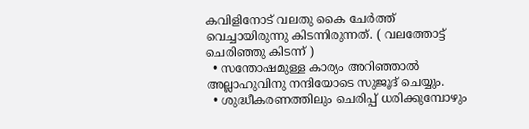കവിളിനോട് വലതു കൈ ചേര്‍ത്ത് വെച്ചായിരുന്നു കിടന്നിരുന്നത്. ( വലത്തോട്ട് ചെരിഞ്ഞു കിടന്ന് )
  • സന്തോഷമുള്ള കാര്യം അറിഞ്ഞാല്‍ അല്ലാഹുവിനു നന്ദിയോടെ സുജൂദ്‌ ചെയ്യും.
  • ശുദ്ധീകരണത്തിലും ചെരിപ്പ്‌ ധരിക്കുമ്പോഴും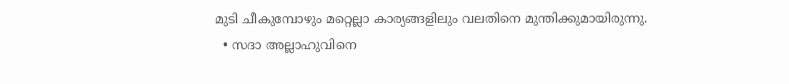മുടി ചീകുമ്പോഴും മറ്റെല്ലാ കാര്യങ്ങളിലും വലതിനെ മുന്തിക്കുമായിരുന്നു.
  • സദാ അല്ലാഹുവിനെ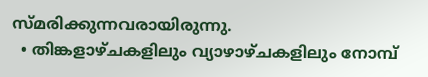സ്മരിക്കുന്നവരായിരുന്നു.
  • തിങ്കളാഴ്ചകളിലും വ്യാഴാഴ്‌ചകളിലും നോമ്പ്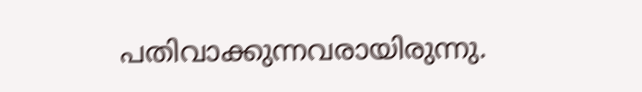പതിവാക്കുന്നവരായിരുന്നു.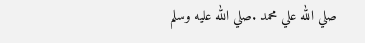صلي الله علي محمد .صلي الله عليه وسلم